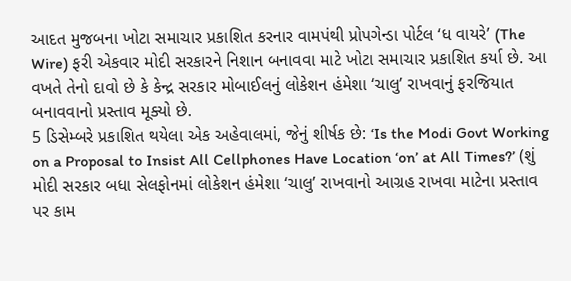આદત મુજબના ખોટા સમાચાર પ્રકાશિત કરનાર વામપંથી પ્રોપગેન્ડા પોર્ટલ ‘ધ વાયરે’ (The Wire) ફરી એકવાર મોદી સરકારને નિશાન બનાવવા માટે ખોટા સમાચાર પ્રકાશિત કર્યા છે. આ વખતે તેનો દાવો છે કે કેન્દ્ર સરકાર મોબાઈલનું લોકેશન હંમેશા ‘ચાલુ’ રાખવાનું ફરજિયાત બનાવવાનો પ્રસ્તાવ મૂક્યો છે.
5 ડિસેમ્બરે પ્રકાશિત થયેલા એક અહેવાલમાં, જેનું શીર્ષક છે: ‘Is the Modi Govt Working on a Proposal to Insist All Cellphones Have Location ‘on’ at All Times?’ (શું મોદી સરકાર બધા સેલફોનમાં લોકેશન હંમેશા ‘ચાલુ’ રાખવાનો આગ્રહ રાખવા માટેના પ્રસ્તાવ પર કામ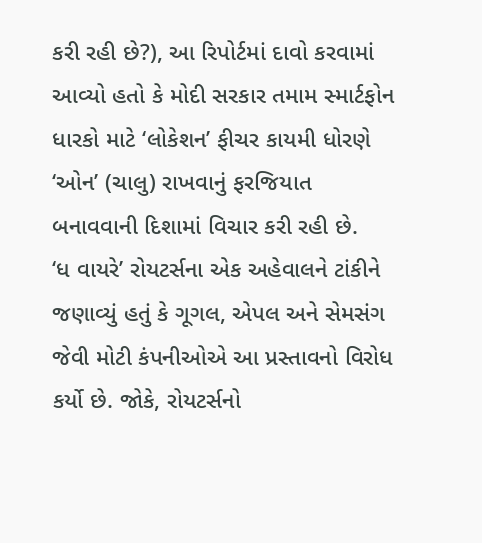કરી રહી છે?), આ રિપોર્ટમાં દાવો કરવામાં આવ્યો હતો કે મોદી સરકાર તમામ સ્માર્ટફોન ધારકો માટે ‘લોકેશન’ ફીચર કાયમી ધોરણે ‘ઓન’ (ચાલુ) રાખવાનું ફરજિયાત બનાવવાની દિશામાં વિચાર કરી રહી છે.
‘ધ વાયરે’ રોયટર્સના એક અહેવાલને ટાંકીને જણાવ્યું હતું કે ગૂગલ, એપલ અને સેમસંગ જેવી મોટી કંપનીઓએ આ પ્રસ્તાવનો વિરોધ કર્યો છે. જોકે, રોયટર્સનો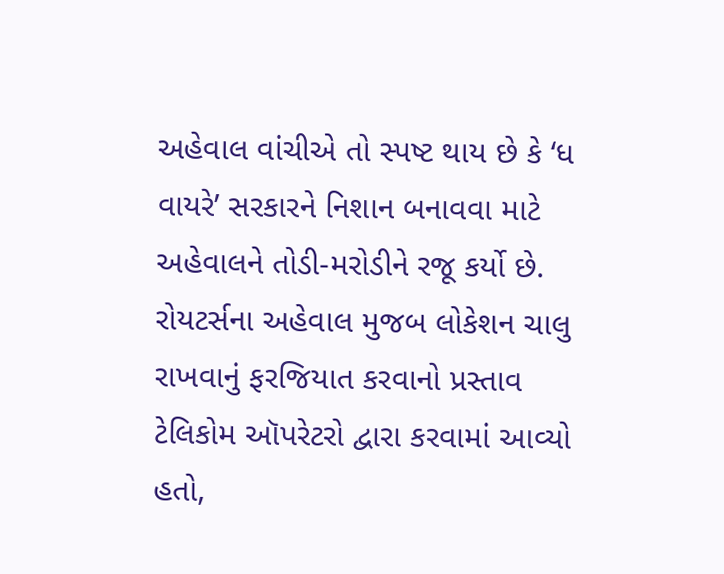અહેવાલ વાંચીએ તો સ્પષ્ટ થાય છે કે ‘ધ વાયરે’ સરકારને નિશાન બનાવવા માટે અહેવાલને તોડી-મરોડીને રજૂ કર્યો છે.
રોયટર્સના અહેવાલ મુજબ લોકેશન ચાલુ રાખવાનું ફરજિયાત કરવાનો પ્રસ્તાવ ટેલિકોમ ઑપરેટરો દ્વારા કરવામાં આવ્યો હતો,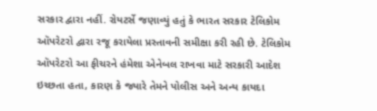સરકાર દ્વારા નહીં. રોયટર્સે જણાવ્યું હતું કે ભારત સરકાર ટેલિકોમ ઑપરેટરો દ્વારા રજૂ કરાયેલા પ્રસ્તાવની સમીક્ષા કરી રહી છે. ટેલિકોમ ઑપરેટરો આ ફીચરને હંમેશા એનેબલ રાખવા માટે સરકારી આદેશ ઇચ્છતા હતા, કારણ કે જ્યારે તેમને પોલીસ અને અન્ય કાયદા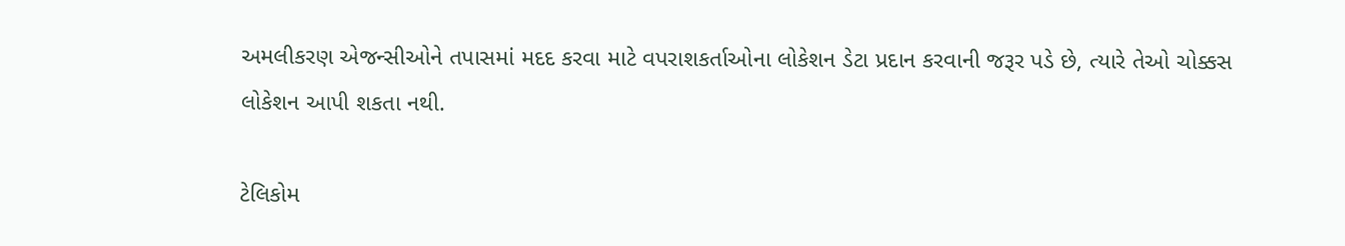અમલીકરણ એજન્સીઓને તપાસમાં મદદ કરવા માટે વપરાશકર્તાઓના લોકેશન ડેટા પ્રદાન કરવાની જરૂર પડે છે, ત્યારે તેઓ ચોક્કસ લોકેશન આપી શકતા નથી.

ટેલિકોમ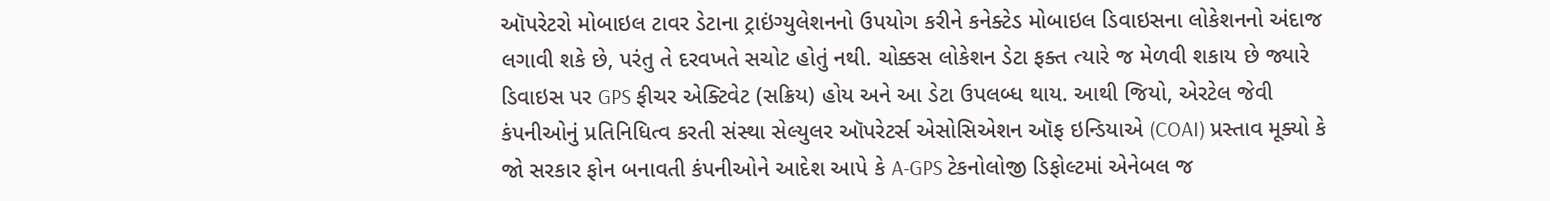ઑપરેટરો મોબાઇલ ટાવર ડેટાના ટ્રાઇંગ્યુલેશનનો ઉપયોગ કરીને કનેક્ટેડ મોબાઇલ ડિવાઇસના લોકેશનનો અંદાજ લગાવી શકે છે, પરંતુ તે દરવખતે સચોટ હોતું નથી. ચોક્કસ લોકેશન ડેટા ફક્ત ત્યારે જ મેળવી શકાય છે જ્યારે ડિવાઇસ પર GPS ફીચર એક્ટિવેટ (સક્રિય) હોય અને આ ડેટા ઉપલબ્ધ થાય. આથી જિયો, એરટેલ જેવી કંપનીઓનું પ્રતિનિધિત્વ કરતી સંસ્થા સેલ્યુલર ઑપરેટર્સ એસોસિએશન ઑફ ઇન્ડિયાએ (COAI) પ્રસ્તાવ મૂક્યો કે જો સરકાર ફોન બનાવતી કંપનીઓને આદેશ આપે કે A-GPS ટેકનોલોજી ડિફોલ્ટમાં એનેબલ જ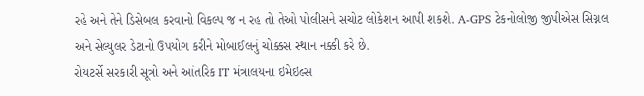રહે અને તેને ડિસેબલ કરવાનો વિકલ્પ જ ન રહ તો તેઓ પોલીસને સચોટ લોકેશન આપી શકશે. A-GPS ટેકનોલોજી જીપીએસ સિગ્નલ અને સેલ્યુલર ડેટાનો ઉપયોગ કરીને મોબાઈલનું ચોક્કસ સ્થાન નક્કી કરે છે.
રોયટર્સે સરકારી સૂત્રો અને આંતરિક IT મંત્રાલયના ઇમેઇલ્સ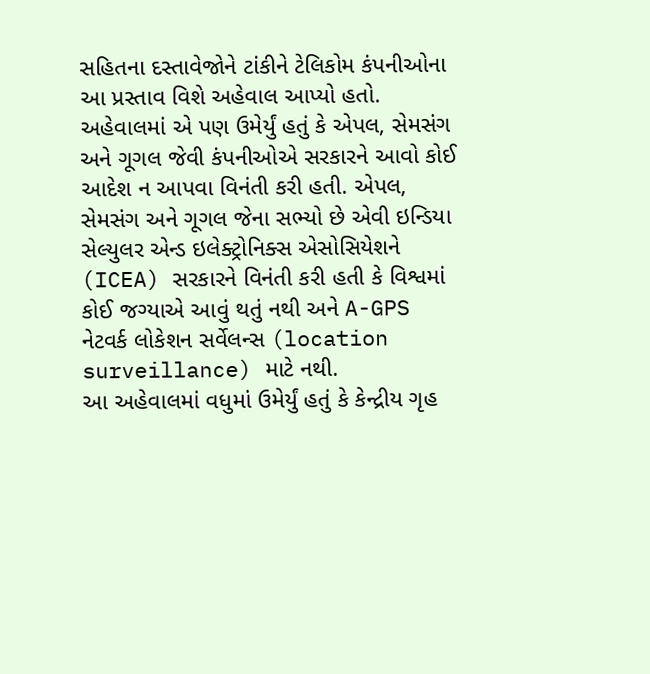સહિતના દસ્તાવેજોને ટાંકીને ટેલિકોમ કંપનીઓના આ પ્રસ્તાવ વિશે અહેવાલ આપ્યો હતો. અહેવાલમાં એ પણ ઉમેર્યું હતું કે એપલ, સેમસંગ અને ગૂગલ જેવી કંપનીઓએ સરકારને આવો કોઈ આદેશ ન આપવા વિનંતી કરી હતી. એપલ, સેમસંગ અને ગૂગલ જેના સભ્યો છે એવી ઇન્ડિયા સેલ્યુલર એન્ડ ઇલેક્ટ્રોનિક્સ એસોસિયેશને (ICEA) સરકારને વિનંતી કરી હતી કે વિશ્વમાં કોઈ જગ્યાએ આવું થતું નથી અને A-GPS નેટવર્ક લોકેશન સર્વેલન્સ (location surveillance) માટે નથી.
આ અહેવાલમાં વધુમાં ઉમેર્યું હતું કે કેન્દ્રીય ગૃહ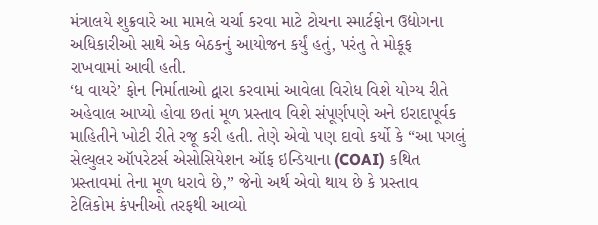મંત્રાલયે શુક્રવારે આ મામલે ચર્ચા કરવા માટે ટોચના સ્માર્ટફોન ઉદ્યોગના અધિકારીઓ સાથે એક બેઠકનું આયોજન કર્યું હતું, પરંતુ તે મોકૂફ રાખવામાં આવી હતી.
‘ધ વાયરે’ ફોન નિર્માતાઓ દ્વારા કરવામાં આવેલા વિરોધ વિશે યોગ્ય રીતે અહેવાલ આપ્યો હોવા છતાં મૂળ પ્રસ્તાવ વિશે સંપૂર્ણપણે અને ઇરાદાપૂર્વક માહિતીને ખોટી રીતે રજૂ કરી હતી. તેણે એવો પણ દાવો કર્યો કે “આ પગલું સેલ્યુલર ઑપરેટર્સ એસોસિયેશન ઑફ ઇન્ડિયાના (COAI) કથિત પ્રસ્તાવમાં તેના મૂળ ધરાવે છે,” જેનો અર્થ એવો થાય છે કે પ્રસ્તાવ ટેલિકોમ કંપનીઓ તરફથી આવ્યો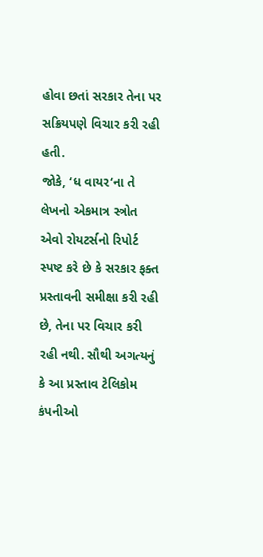હોવા છતાં સરકાર તેના પર સક્રિયપણે વિચાર કરી રહી હતી.
જોકે, ‘ધ વાયર‘ના તે લેખનો એકમાત્ર સ્ત્રોત એવો રોયટર્સનો રિપોર્ટ સ્પષ્ટ કરે છે કે સરકાર ફક્ત પ્રસ્તાવની સમીક્ષા કરી રહી છે, તેના પર વિચાર કરી રહી નથી. સૌથી અગત્યનું કે આ પ્રસ્તાવ ટેલિકોમ કંપનીઓ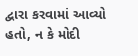દ્વારા કરવામાં આવ્યો હતો, ન કે મોદી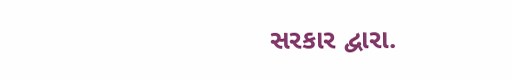સરકાર દ્વારા.